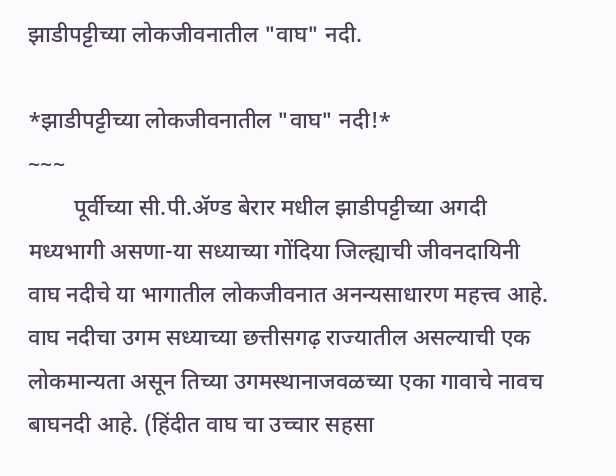झाडीपट्टीच्या लोकजीवनातील "वाघ" नदी.

*झाडीपट्टीच्या लोकजीवनातील "वाघ" नदी!*
~~~
        पूर्वीच्या सी.पी.ॲण्ड बेरार मधील झाडीपट्टीच्या अगदी मध्यभागी असणा-या सध्याच्या गोंदिया जिल्ह्याची जीवनदायिनी वाघ नदीचे या भागातील लोकजीवनात अनन्यसाधारण महत्त्व आहे. वाघ नदीचा उगम सध्याच्या छत्तीसगढ़ राज्यातील असल्याची एक लोकमान्यता असून तिच्या उगमस्थानाजवळच्या एका गावाचे नावच बाघनदी आहे. (हिंदीत वाघ चा उच्चार सहसा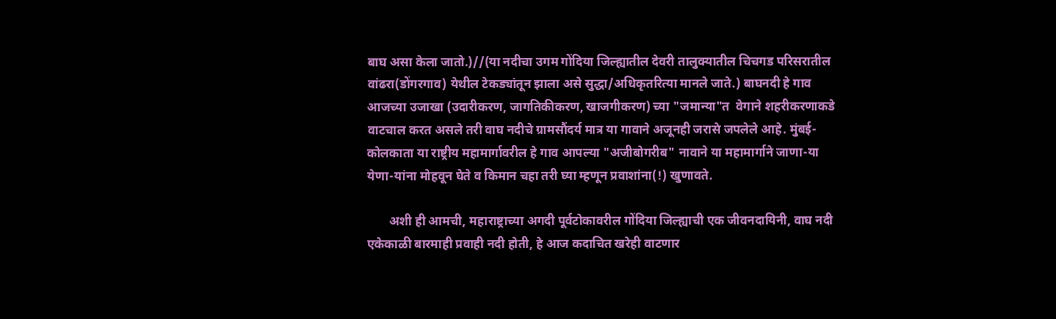बाघ असा केला जातो.)//(या नदीचा उगम गोंदिया जिल्ह्यातील देवरी तालुक्यातील चिचगड परिसरातील वांढरा(डोंगरगाव) येथील टेकड्यांतून झाला असे सुद्धा/अधिकृतरित्या मानले जाते.) बाघनदी हे गाव आजच्या उजाखा (उदारीकरण, जागतिकीकरण, खाजगीकरण) च्या "जमान्या"त  वेगाने शहरीकरणाकडे वाटचाल करत असले तरी वाघ नदीचे ग्रामसौंदर्य मात्र या गावाने अजूनही जरासे जपलेले आहे. मुंबई-कोलकाता या राष्ट्रीय महामार्गावरील हे गाव आपल्या "अजीबोगरीब" नावाने या महामार्गाने जाणा-या येणा-यांना मोहवून घेते व किमान चहा तरी घ्या म्हणून प्रवाशांना(!) खुणावते.

       अशी ही आमची, महाराष्ट्राच्या अगदी पूर्वटोकावरील गोंदिया जिल्ह्याची एक जीवनदायिनी, वाघ नदी एकेकाळी बारमाही प्रवाही नदी होती, हे आज कदाचित खरेही वाटणार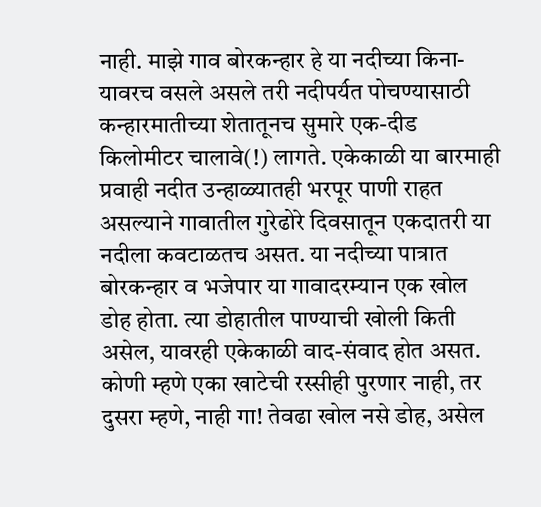नाही. माझे गाव बोरकन्हार हे या नदीच्या किना-यावरच वसले असले तरी नदीपर्य॔त पोचण्यासाठी कन्हारमातीच्या शेतातूनच सुमारे एक-दीड किलोमीटर चालावे(!) लागते. एकेकाळी या बारमाही प्रवाही नदीत उन्हाळ्यातही भरपूर पाणी राहत असल्याने गावातील गुरेढोरे दिवसातून एकदातरी या नदीला कवटाळतच असत. या नदीच्या पात्रात बोरकन्हार व भजेपार या गावादरम्यान एक खोल डोह होता. त्या डोहातील पाण्याची खोली किती असेल, यावरही एकेकाळी वाद-संवाद होत असत. कोणी म्हणे एका खाटेची रस्सीही पुरणार नाही, तर दुसरा म्हणे, नाही गा! तेवढा खोल नसे डोह, असेल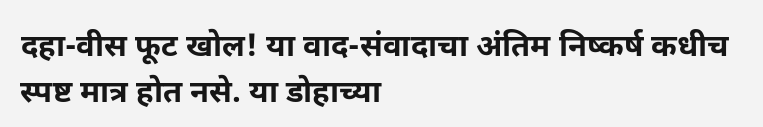दहा-वीस फूट खोल! या वाद-संवादाचा अंतिम निष्कर्ष कधीच स्पष्ट मात्र होत नसे. या डोहाच्या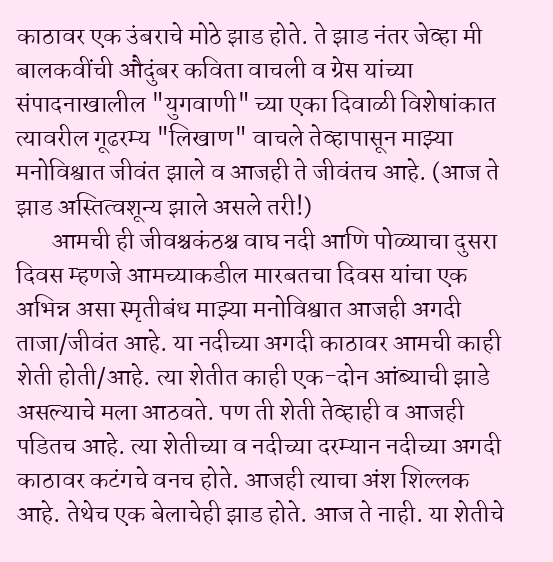काठावर एक उंबराचे मोठे झाड होते. ते झाड नंतर जेव्हा मी बालकवींची औदुंबर कविता वाचली व ग्रेस यांच्या संपादनाखालील "युगवाणी" च्या एका दिवाळी विशेषांकात त्यावरील गूढरम्य "लिखाण" वाचले तेव्हापासून माझ्या मनोविश्वात जीवंत झाले व आजही ते जीवंतच आहे. (आज ते झाड अस्तित्वशून्य झाले असले तरी!)
       आमची ही जीवश्चकंठश्च वाघ नदी आणि पोळ्याचा दुसरा दिवस म्हणजे आमच्याकडील मारबतचा दिवस यांचा एक अभिन्न असा स्मृतीबंध माझ्या मनोविश्वात आजही अगदी ताजा/जीवंत आहे. या नदीच्या अगदी काठावर आमची काही शेती होती/आहे. त्या शेतीत काही एक-दोन आंब्याची झाडे असल्याचे मला आठवते. पण ती शेती तेव्हाही व आजही पडितच आहे. त्या शेतीच्या व नदीच्या दरम्यान नदीच्या अगदी काठावर कटंगचे वनच होते. आजही त्याचा अंश शिल्लक आहे. तेथेच एक बेलाचेही झाड होते. आज ते नाही. या शेतीचे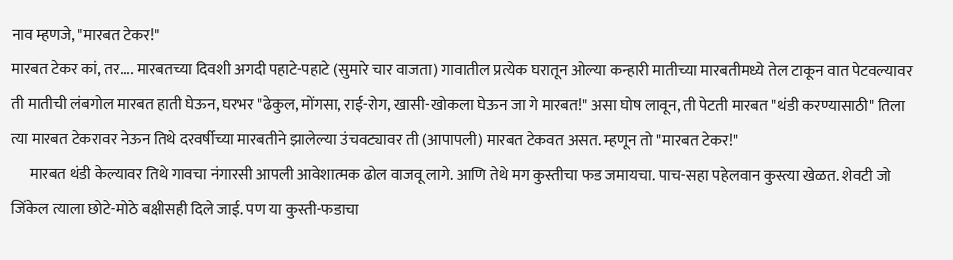नाव म्हणजे, "मारबत टेकर!"
मारबत टेकर कां, तर.... मारबतच्या दिवशी अगदी पहाटे-पहाटे (सुमारे चार वाजता) गावातील प्रत्येक घरातून ओल्या कन्हारी मातीच्या मारबतीमध्ये तेल टाकून वात पेटवल्यावर ती मातीची लंबगोल मारबत हाती घेऊन, घरभर "ढेकुल, मोंगसा, राई-रोग, खासी-खोकला घेऊन जा गे मारबत!" असा घोष लावून, ती पेटती मारबत "थंडी करण्यासाठी" तिला त्या मारबत टेकरावर नेऊन तिथे दरवर्षीच्या मारबतीने झालेल्या उंचवट्यावर ती (आपापली) मारबत टेकवत असत. म्हणून तो "मारबत टेकर!"
      मारबत थंडी केल्यावर तिथे गावचा नंगारसी आपली आवेशात्मक ढोल वाजवू लागे. आणि तेथे मग कुस्तीचा फड जमायचा. पाच-सहा पहेलवान कुस्त्या खेळत. शेवटी जो जिंकेल त्याला छोटे-मोठे बक्षीसही दिले जाई. पण या कुस्ती-फडाचा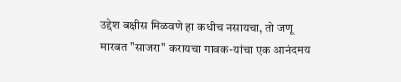उद्देश बक्षीस मिळवणे हा कधीच नसायचा, तो जणू मारबत "साजरा" करायचा गावक-यांचा एक आनंदमय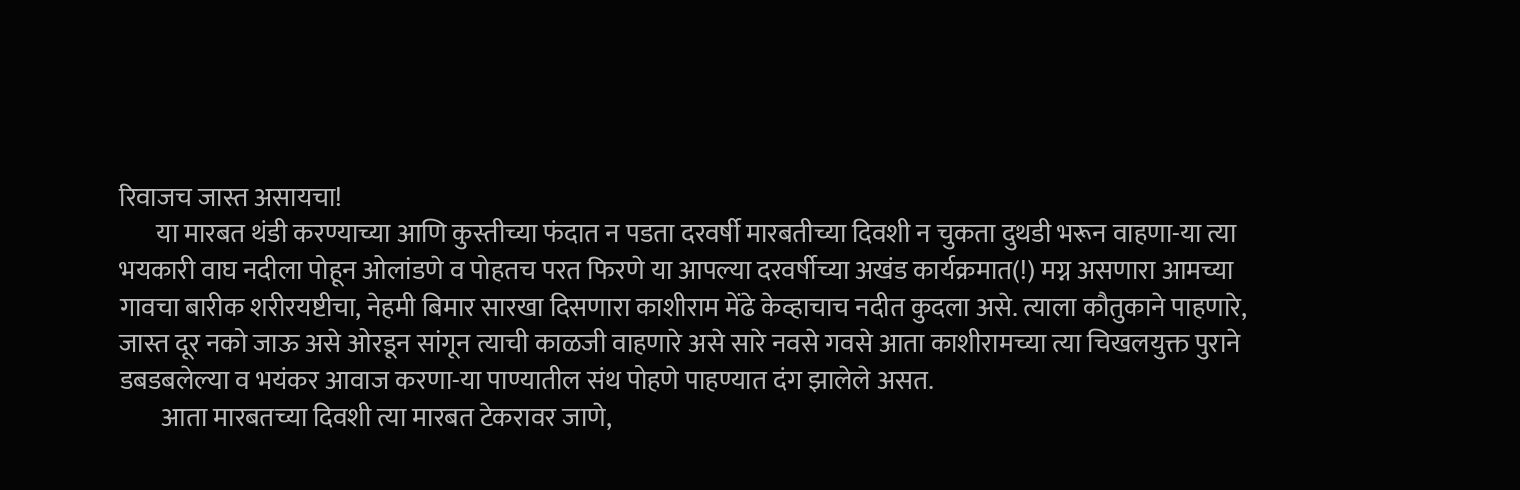रिवाजच जास्त असायचा!
       या मारबत थंडी करण्याच्या आणि कुस्तीच्या फंदात न पडता दरवर्षी मारबतीच्या दिवशी न चुकता दुथडी भरून वाहणा-या त्या भयकारी वाघ नदीला पोहून ओलांडणे व पोहतच परत फिरणे या आपल्या दरवर्षीच्या अखंड कार्यक्रमात(!) मग्न असणारा आमच्या गावचा बारीक शरीरयष्टीचा, नेहमी बिमार सारखा दिसणारा काशीराम मेंढे केव्हाचाच नदीत कुदला असे. त्याला कौतुकाने पाहणारे, जास्त दूर नको जाऊ असे ओरडून सांगून त्याची काळजी वाहणारे असे सारे नवसे गवसे आता काशीरामच्या त्या चिखलयुक्त पुराने डबडबलेल्या व भयंकर आवाज करणा-या पाण्यातील संथ पोहणे पाहण्यात दंग झालेले असत.
        आता मारबतच्या दिवशी त्या मारबत टेकरावर जाणे,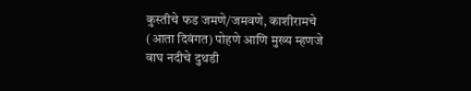कुस्तीचे फड जमणे/जमवणे, काशीरामचे (आता दिवंगत) पोहणे आणि मुख्य म्हणजे वाघ नदीचे दुथडी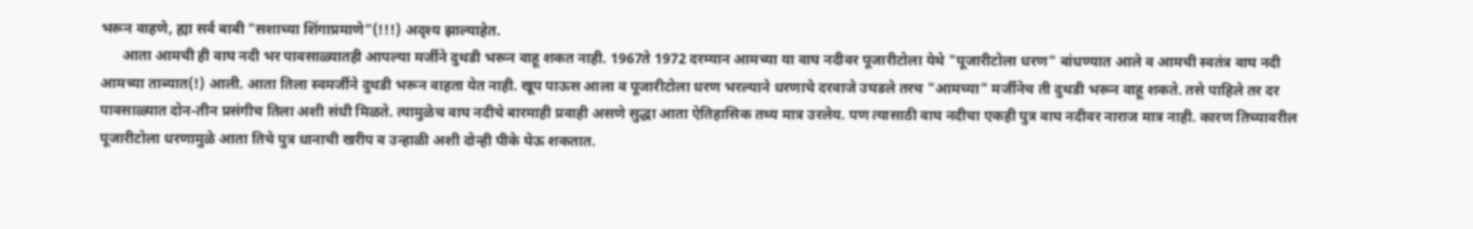भरून वाहणे, ह्या सर्व बाबी "सशाच्या शिंगाप्रमाणे"(!!!) अदृश्य झाल्याहेत.
      आता आमची ही वाघ नदी भर पावसाळ्यातही आपल्या मर्जीने दुथडी भरून वाहू शकत नाही. 1967ते 1972 दरम्यान आमच्या या वाघ नदीवर पूजारीटोला येथे "पूजारीटोला धरण" बांधण्यात आले व आमची स्वतंत्र वाघ नदी आमच्या ताब्यात(!) आली. आता तिला स्वमर्जीने दुथडी भरून वाहता येत नाही. खूप पाऊस आला व पूजारीटोला धरण भरल्याने धरणाचे दरवाजे उघडले तरच "आमच्या" मर्जीनेच ती दुथडी भरून वाहू शकते. तसे पाहिले तर दर पावसाळ्यात दोन-तीन प्रसंगीच तिला अशी संधी मिळते. त्यामुळेच वाघ नदीचे बारमाही प्रवाही असणे सुद्धा आता ऐतिहासिक तथ्य मात्र उरलेय. पण त्यासाठी वाघ नदीचा एकही पुत्र वाघ नदीवर नाराज मात्र नाही. कारण तिच्यावरील पूजारीटोला धरणामुळे आता तिचे पुत्र धानाची खरीप व उन्हाळी अशी दोन्ही पीके घेऊ शकतात.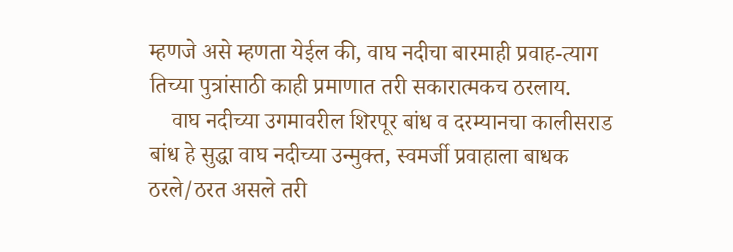म्हणजे असे म्हणता येईल की, वाघ नदीचा बारमाही प्रवाह-त्याग तिच्या पुत्रांसाठी काही प्रमाणात तरी सकारात्मकच ठरलाय.
    वाघ नदीच्या उगमावरील शिरपूर बांध व दरम्यानचा कालीसराड बांध हे सुद्धा वाघ नदीच्या उन्मुक्त, स्वमर्जी प्रवाहाला बाधक ठरले/ठरत असले तरी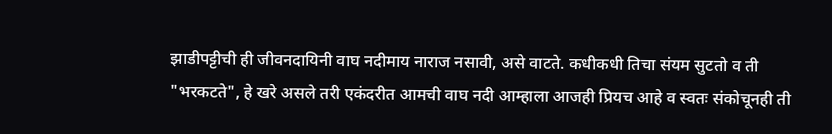झाडीपट्टीची ही जीवनदायिनी वाघ नदीमाय नाराज नसावी, असे वाटते. कधीकधी तिचा संयम सुटतो व ती "भरकटते", हे खरे असले तरी एकंदरीत आमची वाघ नदी आम्हाला आजही प्रियच आहे व स्वतः संकोचूनही ती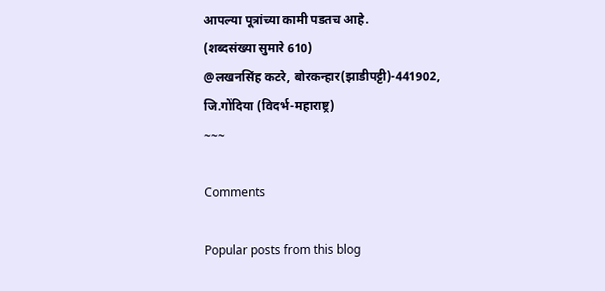आपल्या पूत्रांच्या कामी पडतच आहे.
(शब्दसंख्या सुमारे 610)
@लखनसिंह कटरे, बोरकन्हार(झाडीपट्टी)-441902,
जि.गोंदिया (विदर्भ-महाराष्ट्र)
~~~

Comments

Popular posts from this blog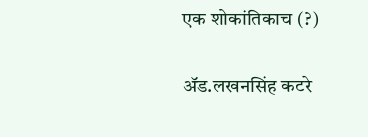एक शोकांतिकाच (?)

ॲड.लखनसिंह कटरे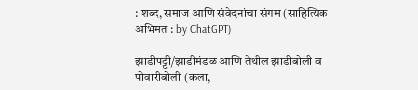: शब्द, समाज आणि संवेदनांचा संगम (साहित्यिक अभिमत : by ChatGPT)

झाडीपट्टी/झाडीमंडळ आणि तेथील झाडीबोली व पोवारीबोली (कला,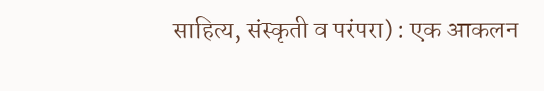साहित्य, संस्कृती व परंपरा) : एक आकलन